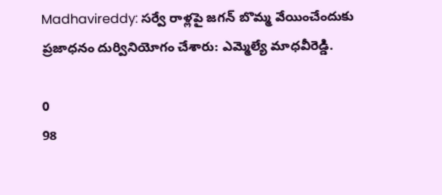Madhavireddy: సర్వే రాళ్లపై జగన్ బొమ్మ వేయించేందుకు ప్రజాధనం దుర్వినియోగం చేశారు: ఎమ్మెల్యే మాధవీరెడ్డి.

0
98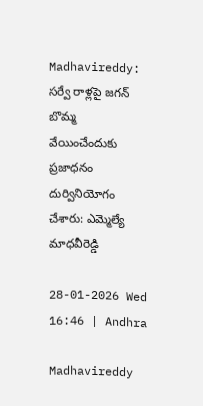Madhavireddy: సర్వే రాళ్లపై జగన్ బొమ్మ వేయించేందుకు ప్రజాధనం దుర్వినియోగం చేశారు: ఎమ్మెల్యే మాధవీరెడ్డి

28-01-2026 Wed 16:46 | Andhra

Madhavireddy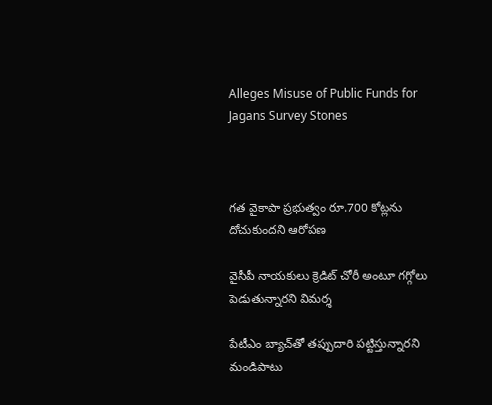Alleges Misuse of Public Funds for Jagans Survey Stones



గత వైకాపా ప్రభుత్వం రూ.700 కోట్లను దోచుకుందని ఆరోపణ

వైసీపీ నాయకులు క్రెడిట్ చోరీ అంటూ గగ్గోలు పెడుతున్నారని విమర్శ

పేటీఎం బ్యాచ్‌తో తప్పుదారి పట్టిస్తున్నారని మండిపాటు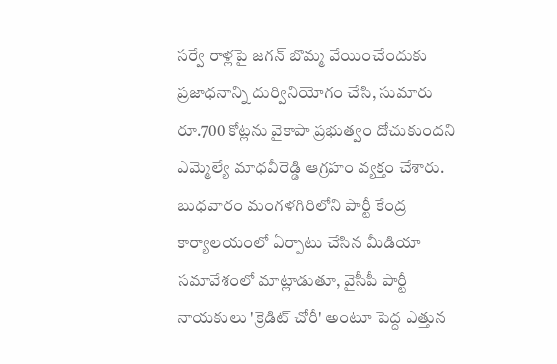సర్వే రాళ్లపై జగన్ బొమ్మ వేయించేందుకు ప్రజాధనాన్ని దుర్వినియోగం చేసి, సుమారు రూ.700 కోట్లను వైకాపా ప్రభుత్వం దోచుకుందని ఎమ్మెల్యే మాధవీరెడ్డి ఆగ్రహం వ్యక్తం చేశారు. బుధవారం మంగళగిరిలోని పార్టీ కేంద్ర కార్యాలయంలో ఏర్పాటు చేసిన మీడియా సమావేశంలో మాట్లాడుతూ, వైసీపీ పార్టీ నాయకులు 'క్రెడిట్ చోరీ' అంటూ పెద్ద ఎత్తున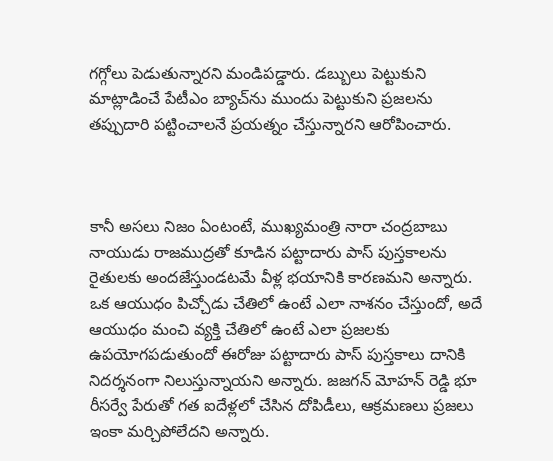గగ్గోలు పెడుతున్నారని మండిపడ్డారు. డబ్బులు పెట్టుకుని మాట్లాడించే పేటీఎం బ్యాచ్‌ను ముందు పెట్టుకుని ప్రజలను తప్పుదారి పట్టించాలనే ప్రయత్నం చేస్తున్నారని ఆరోపించారు.



కానీ అసలు నిజం ఏంటంటే, ముఖ్యమంత్రి నారా చంద్రబాబు నాయుడు రాజముద్రతో కూడిన పట్టాదారు పాస్ పుస్తకాలను రైతులకు అందజేస్తుండటమే వీళ్ల భయానికి కారణమని అన్నారు. ఒక ఆయుధం పిచ్చోడు చేతిలో ఉంటే ఎలా నాశనం చేస్తుందో, అదే ఆయుధం మంచి వ్యక్తి చేతిలో ఉంటే ఎలా ప్రజలకు ఉపయోగపడుతుందో ఈరోజు పట్టాదారు పాస్ పుస్తకాలు దానికి నిదర్శనంగా నిలుస్తున్నాయని అన్నారు. జజగన్ మోహన్ రెడ్డి భూ రీసర్వే పేరుతో గత ఐదేళ్లలో చేసిన దోపిడీలు, ఆక్రమణలు ప్రజలు ఇంకా మర్చిపోలేదని అన్నారు.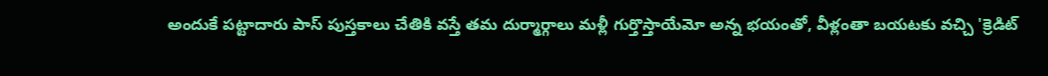అందుకే పట్టాదారు పాస్ పుస్తకాలు చేతికి వస్తే తమ దుర్మార్గాలు మళ్లీ గుర్తొస్తాయేమో అన్న భయంతో, వీళ్లంతా బయటకు వచ్చి 'క్రెడిట్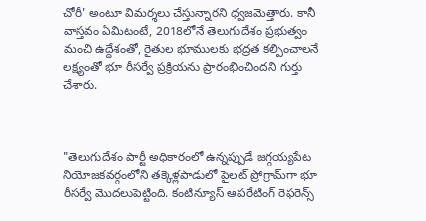చోరీ' అంటూ విమర్శలు చేస్తున్నారని ధ్వజమెత్తారు. కానీ వాస్తవం ఏమిటంటే, 2018లోనే తెలుగుదేశం ప్రభుత్వం మంచి ఉద్దేశంతో, రైతుల భూములకు భద్రత కల్పించాలనే లక్ష్యంతో భూ రీసర్వే ప్రక్రియను ప్రారంభించిందని గుర్తు చేశారు.



"తెలుగుదేశం పార్టీ అధికారంలో ఉన్నప్పుడే జగ్గయ్యపేట నియోజకవర్గంలోని తక్కెళ్లపాడులో పైలట్ ప్రోగ్రామ్‌గా భూ రీసర్వే మొదలుపెట్టింది. కంటిన్యూస్ ఆపరేటింగ్ రెఫరెన్స్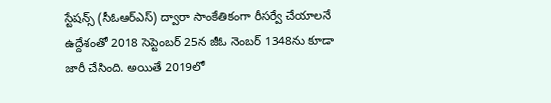స్టేషన్స్ (సీఓఆర్ఎస్) ద్వారా సాంకేతికంగా రీసర్వే చేయాలనే ఉద్దేశంతో 2018 సెప్టెంబర్ 25న జీఓ నెంబర్ 1348ను కూడా జారీ చేసింది. అయితే 2019లో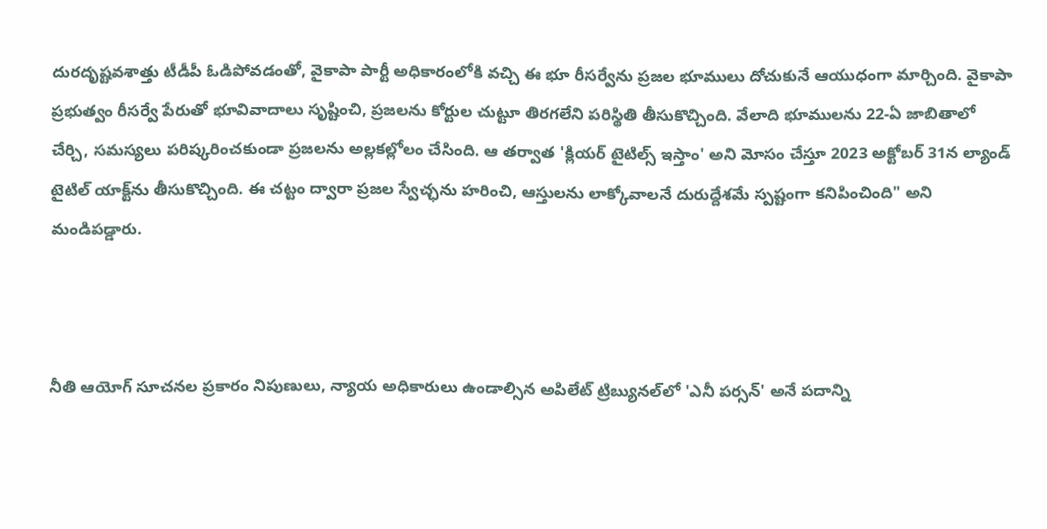దురదృష్టవశాత్తు టీడీపీ ఓడిపోవడంతో, వైకాపా పార్టీ అధికారంలోకి వచ్చి ఈ భూ రీసర్వేను ప్రజల భూములు దోచుకునే ఆయుధంగా మార్చింది. వైకాపా ప్రభుత్వం రీసర్వే పేరుతో భూవివాదాలు సృష్టించి, ప్రజలను కోర్టుల చుట్టూ తిరగలేని పరిస్థితి తీసుకొచ్చింది. వేలాది భూములను 22-ఏ జాబితాలో చేర్చి, సమస్యలు పరిష్కరించకుండా ప్రజలను అల్లకల్లోలం చేసింది. ఆ తర్వాత 'క్లియర్ టైటిల్స్ ఇస్తాం' అని మోసం చేస్తూ 2023 అక్టోబర్ 31న ల్యాండ్ టైటిల్ యాక్ట్‌ను తీసుకొచ్చింది. ఈ చట్టం ద్వారా ప్రజల స్వేచ్ఛను హరించి, ఆస్తులను లాక్కోవాలనే దురుద్దేశమే స్పష్టంగా కనిపించింది" అని మండిపడ్డారు.



నీతి ఆయోగ్ సూచనల ప్రకారం నిపుణులు, న్యాయ అధికారులు ఉండాల్సిన అపిలేట్ ట్రిబ్యునల్‌లో 'ఎనీ పర్సన్' అనే పదాన్ని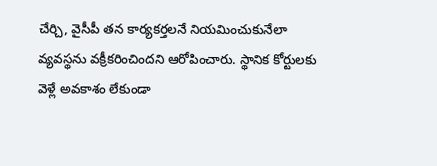చేర్చి, వైసీపీ తన కార్యకర్తలనే నియమించుకునేలా వ్యవస్థను వక్రీకరించిందని ఆరోపించారు. స్థానిక కోర్టులకు వెళ్లే అవకాశం లేకుండా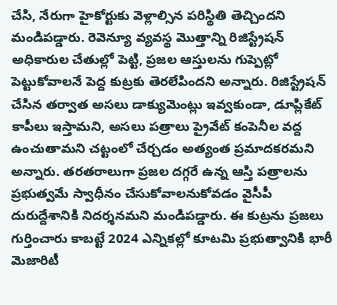చేసి, నేరుగా హైకోర్టుకు వెళ్లాల్సిన పరిస్థితి తెచ్చిందని మండిపడ్డారు. రెవెన్యూ వ్యవస్థ మొత్తాన్ని రిజిస్ట్రేషన్ అధికారుల చేతుల్లో పెట్టి, ప్రజల ఆస్తులను గుప్పెట్లో పెట్టుకోవాలనే పెద్ద కుట్రకు తెరలేపిందని అన్నారు. రిజిస్ట్రేషన్ చేసిన తర్వాత అసలు డాక్యుమెంట్లు ఇవ్వకుండా, డూప్లికేట్ కాపీలు ఇస్తామని, అసలు పత్రాలు ప్రైవేట్ కంపెనీల వద్ద ఉంచుతామని చట్టంలో చేర్చడం అత్యంత ప్రమాదకరమని అన్నారు. తరతరాలుగా ప్రజల దగ్గరే ఉన్న ఆస్తి పత్రాలను ప్రభుత్వమే స్వాధీనం చేసుకోవాలనుకోవడం వైసీపీ దురుద్దేశానికి నిదర్శనమని మండిపడ్డారు. ఈ కుట్రను ప్రజలు గుర్తించారు కాబట్టే 2024 ఎన్నికల్లో కూటమి ప్రభుత్వానికి భారీ మెజారిటీ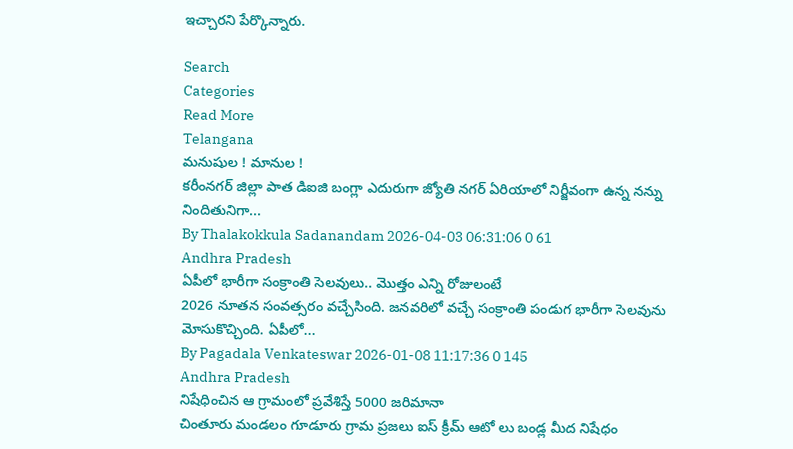ఇచ్చారని పేర్కొన్నారు.

Search
Categories
Read More
Telangana
మనుషుల ! మానుల !
కరీంనగర్ జిల్లా పాత డిఐజి బంగ్లా ఎదురుగా జ్యోతి నగర్ ఏరియాలో నిర్జీవంగా ఉన్న నన్ను నిందితునిగా...
By Thalakokkula Sadanandam 2026-04-03 06:31:06 0 61
Andhra Pradesh
ఏపీలో భారీగా సంక్రాంతి సెలవులు.. మొత్తం ఎన్ని రోజులంటే
2026 నూతన సంవత్సరం వచ్చేసింది. జనవరిలో వచ్చే సంక్రాంతి పండుగ భారీగా సెలవును మోసుకొచ్చింది. ఏపీలో...
By Pagadala Venkateswar 2026-01-08 11:17:36 0 145
Andhra Pradesh
నిషేధించిన ఆ గ్రామంలో ప్రవేశిస్తే 5000 జరిమానా
చింతూరు మండలం గూడూరు గ్రామ ప్రజలు ఐస్ క్రీమ్ ఆటో లు బండ్ల మీద నిషేధం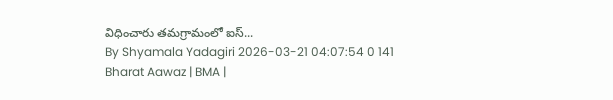విధించారు తమగ్రామంలో ఐస్...
By Shyamala Yadagiri 2026-03-21 04:07:54 0 141
Bharat Aawaz | BMA |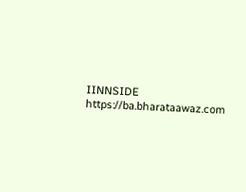IINNSIDE https://ba.bharataawaz.com